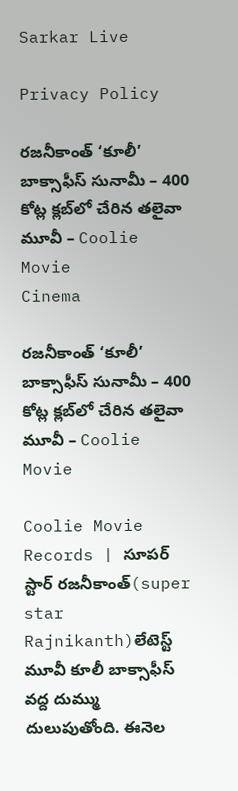Sarkar Live

Privacy Policy

రజనీకాంత్ ‘కూలీ’ బాక్సాఫీస్ సునామీ – 400 కోట్ల క్లబ్‌లో చేరిన తలైవా మూవీ – Coolie Movie
Cinema

రజనీకాంత్ ‘కూలీ’ బాక్సాఫీస్ సునామీ – 400 కోట్ల క్లబ్‌లో చేరిన తలైవా మూవీ – Coolie Movie

Coolie Movie Records | సూపర్ స్టార్ రజనీకాంత్(super star Rajnikanth)లేటెస్ట్ మూవీ కూలీ బాక్సాఫీస్ వద్ద దుమ్ము దులుపుతోంది. ఈనెల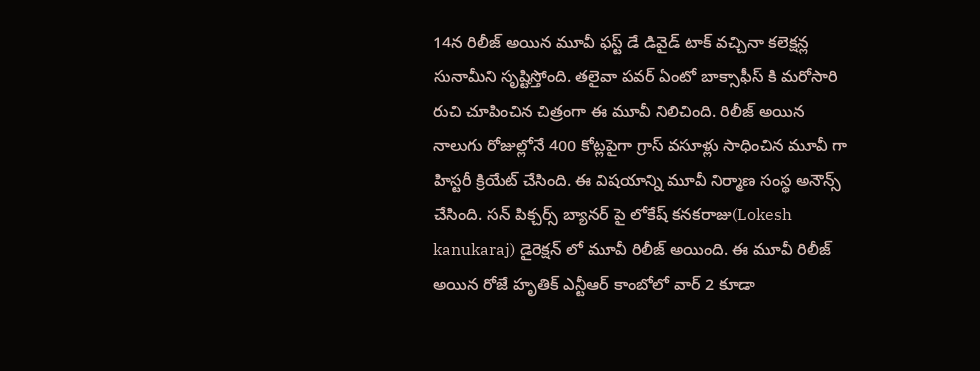14న రిలీజ్ అయిన మూవీ ఫస్ట్ డే డివైడ్ టాక్ వచ్చినా కలెక్షన్ల సునామీని సృష్టిస్తోంది. తలైవా పవర్ ఏంటో బాక్సాఫీస్ కి మరోసారి రుచి చూపించిన చిత్రంగా ఈ మూవీ నిలిచింది. రిలీజ్ అయిన నాలుగు రోజుల్లోనే 400 కోట్లపైగా గ్రాస్ వసూళ్లు సాధించిన మూవీ గా హిస్టరీ క్రియేట్ చేసింది. ఈ విషయాన్ని మూవీ నిర్మాణ సంస్థ అనౌన్స్ చేసింది. సన్ పిక్చర్స్ బ్యానర్ పై లోకేష్ కనకరాజు(Lokesh kanukaraj) డైరెక్షన్ లో మూవీ రిలీజ్ అయింది. ఈ మూవీ రిలీజ్ అయిన రోజే హృతిక్ ఎన్టీఆర్ కాంబోలో వార్ 2 కూడా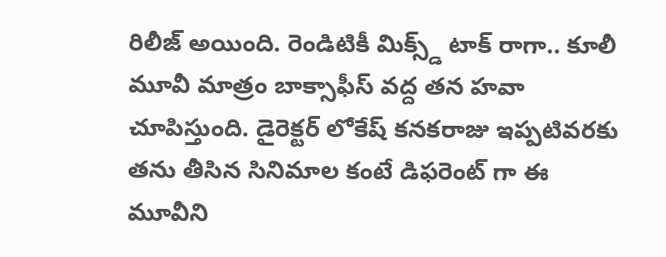రిలీజ్ అయింది. రెండిటికీ మిక్స్డ్ టాక్ రాగా.. కూలీ మూవీ మాత్రం బాక్సాఫీస్ వద్ద తన హవా చూపిస్తుంది. డైరెక్టర్ లోకేష్ కనకరాజు ఇప్పటివరకు తను తీసిన సినిమాల కంటే డిఫరెంట్ గా ఈ మూవీని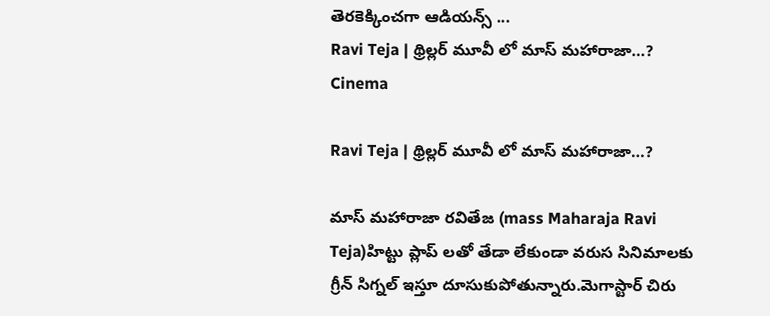తెరకెక్కించగా ఆడియన్స్ ...
Ravi Teja | థ్రిల్లర్ మూవీ లో మాస్ మహారాజా…?
Cinema

Ravi Teja | థ్రిల్లర్ మూవీ లో మాస్ మహారాజా…?

మాస్ మహారాజా రవితేజ (mass Maharaja Ravi Teja)హిట్టు ప్లాప్ లతో తేడా లేకుండా వరుస సినిమాలకు గ్రీన్ సిగ్నల్ ఇస్తూ దూసుకుపోతున్నారు.మెగాస్టార్ చిరు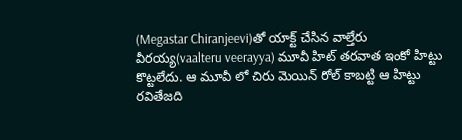(Megastar Chiranjeevi)తో యాక్ట్ చేసిన వాల్తేరు వీరయ్య(vaalteru veerayya) మూవీ హిట్ తరవాత ఇంకో హిట్టు కొట్టలేదు. ఆ మూవీ లో చిరు మెయిన్ రోల్ కాబట్టి ఆ హిట్టు రవితేజది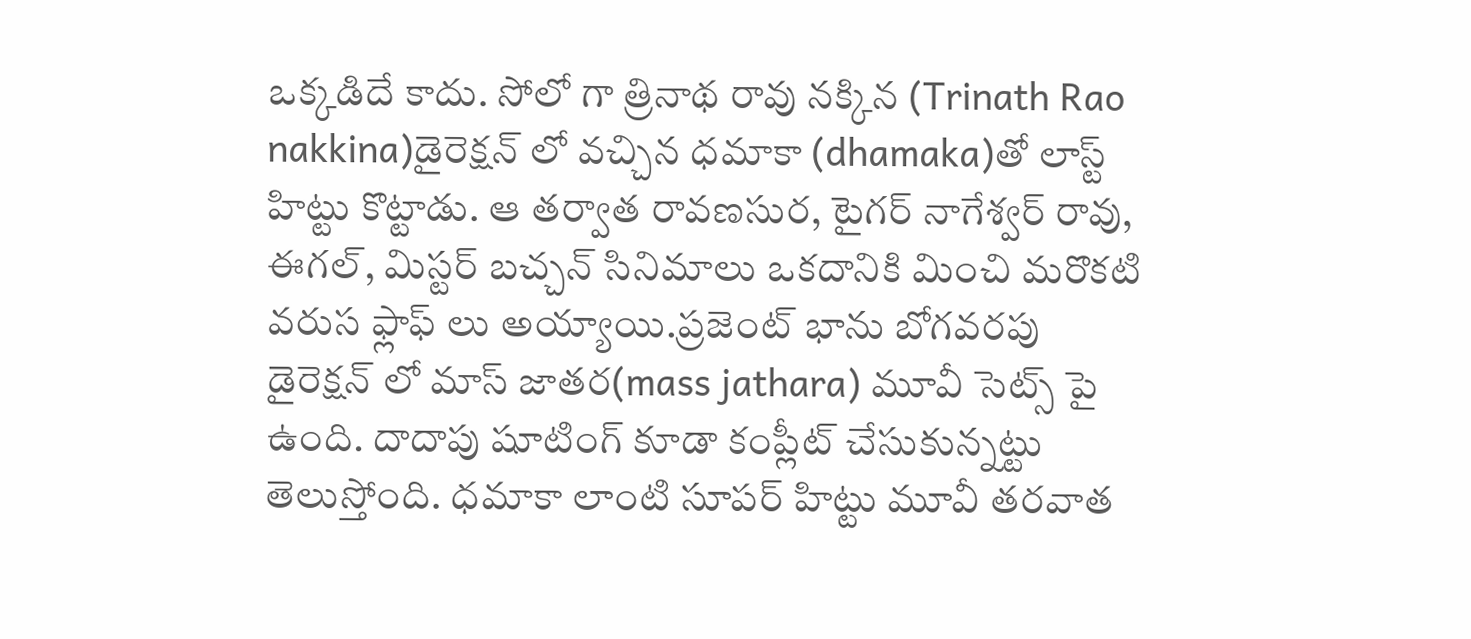ఒక్కడిదే కాదు. సోలో గా త్రినాథ రావు నక్కిన (Trinath Rao nakkina)డైరెక్షన్ లో వచ్చిన ధమాకా (dhamaka)తో లాస్ట్ హిట్టు కొట్టాడు. ఆ తర్వాత రావణసుర, టైగర్ నాగేశ్వర్ రావు, ఈగల్, మిస్టర్ బచ్చన్ సినిమాలు ఒకదానికి మించి మరొకటి వరుస ఫ్లాఫ్ లు అయ్యాయి.ప్రజెంట్ భాను బోగవరపు డైరెక్షన్ లో మాస్ జాతర(mass jathara) మూవీ సెట్స్ పై ఉంది. దాదాపు షూటింగ్ కూడా కంప్లీట్ చేసుకున్నట్టు తెలుస్తోంది. ధమాకా లాంటి సూపర్ హిట్టు మూవీ తరవాత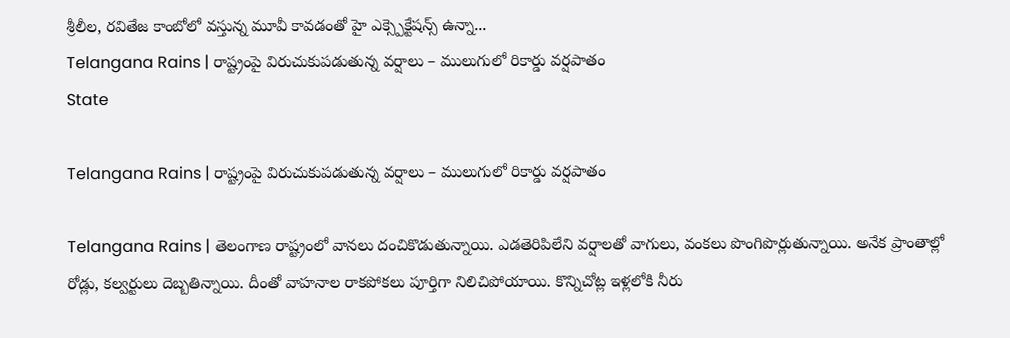శ్రీలీల, రవితేజ కాంబోలో వస్తున్న మూవీ కావడంతో హై ఎక్స్పెక్టేషన్స్ ఉన్నా...
Telangana Rains | రాష్ట్రంపై విరుచుకుపడుతున్న వర్షాలు – ములుగులో రికార్డు వర్షపాతం
State

Telangana Rains | రాష్ట్రంపై విరుచుకుపడుతున్న వర్షాలు – ములుగులో రికార్డు వర్షపాతం

Telangana Rains | తెలంగాణ రాష్ట్రంలో వానలు దంచికొడుతున్నాయి. ఎడతెరిపిలేని వర్షాలతో వాగులు, వంకలు పొంగిపొర్లుతున్నాయి. అనేక ప్రాంతాల్లో రోడ్లు, కల్వర్టులు దెబ్బతిన్నాయి. దీంతో వాహనాల రాకపోకలు పూర్తిగా నిలిచిపోయాయి. కొన్నిచోట్ల ఇళ్లలోకి నీరు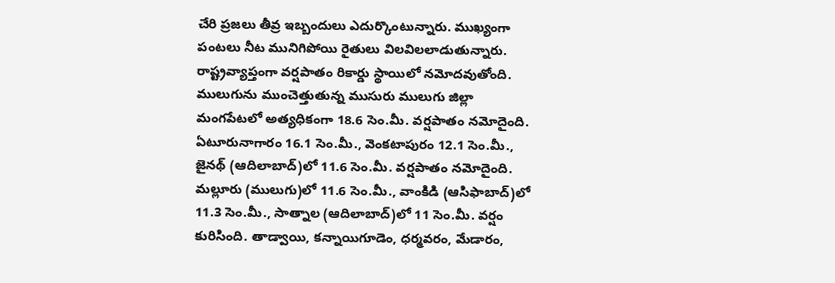చేరి ప్రజలు తీవ్ర ఇబ్బందులు ఎదుర్కొంటున్నారు. ముఖ్యంగా పంటలు నీట మునిగిపోయి రైతులు విలవిలలాడుతున్నారు. రాష్ట్రవ్యాప్తంగా వర్షపాతం రికార్డు స్థాయిలో నమోదవుతోంది. ములుగును ముంచెత్తుతున్న ముసురు ములుగు జిల్లా మంగపేటలో అత్యధికంగా 18.6 సెం.మీ. వర్షపాతం నమోదైంది. ఏటూరునాగారం 16.1 సెం.మీ., వెంకటాపురం 12.1 సెం.మీ., జైనథ్‌ (ఆదిలాబాద్‌)లో 11.6 సెం.మీ. వర్షపాతం నమోదైంది. మల్లూరు (ములుగు)లో 11.6 సెం.మీ., వాంకిడి (ఆసిఫాబాద్‌)లో 11.3 సెం.మీ., సాత్నాల (ఆదిలాబాద్‌)లో 11 సెం.మీ. వర్షం కురిసింది. తాడ్వాయి, కన్నాయిగూడెం, ధర్మవరం, మేడారం,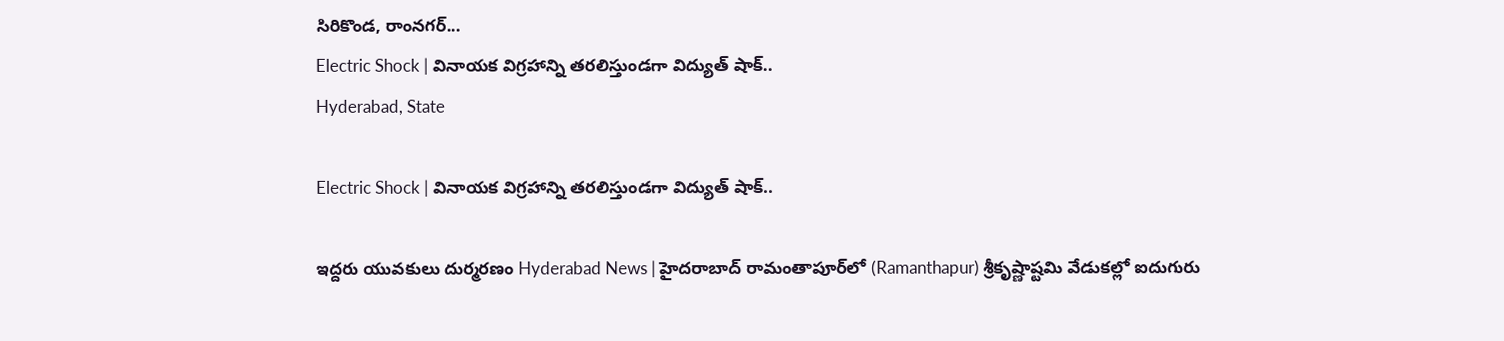సిరికొండ, రాంనగర్...
Electric Shock | వినాయక విగ్రహాన్ని తరలిస్తుండగా విద్యుత్‌ షాక్‌..
Hyderabad, State

Electric Shock | వినాయక విగ్రహాన్ని తరలిస్తుండగా విద్యుత్‌ షాక్‌..

ఇద్దరు యువకులు దుర్మరణం Hyderabad News | హైదరాబాద్‌ రామంతాపూర్‌లో (Ramanthapur) శ్రీకృష్ణాష్టమి వేడుకల్లో ఐదుగురు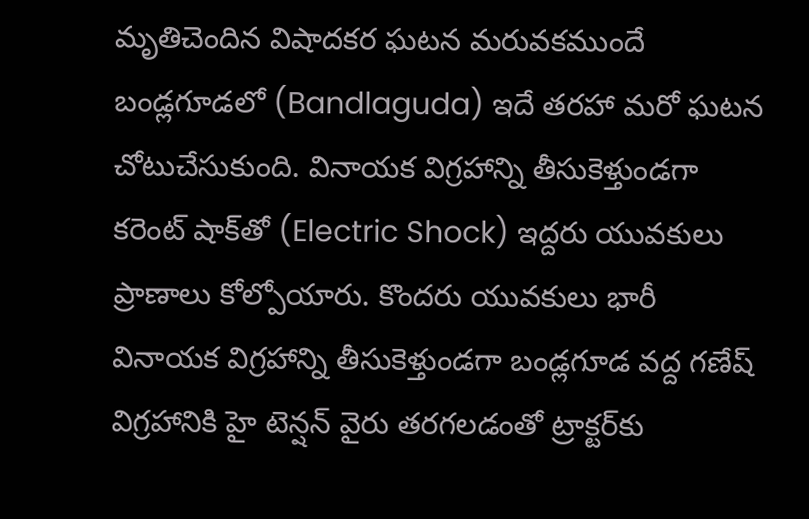మృతిచెందిన‌ విషాదక‌ర ఘ‌ట‌న మరువకముందే బండ్లగూడలో (Bandlaguda) ఇదే త‌ర‌హా మరో ఘటన చోటుచేసుకుంది. వినాయక విగ్రహాన్ని తీసుకెళ్తుండగా క‌రెంట్ షాక్‌తో (Electric Shock) ఇద్దరు యువకులు ప్రాణాలు కోల్పోయారు. కొందరు యువకులు భారీ వినాయక విగ్రహాన్ని తీసుకెళ్తుండ‌గా బండ్లగూడ వద్ద గ‌ణేష్‌ విగ్రహానికి హై టెన్షన్‌ వైరు తరగలడంతో ట్రాక్టర్‌కు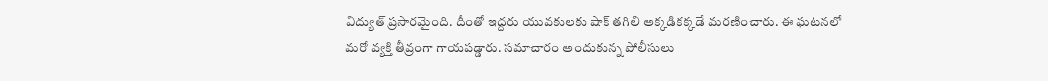విద్యుత్ ప్ర‌సార‌మైంది. దీంతో ఇద్దరు యువకులకు షాక్ త‌గిలి అక్కడికక్కడే మరణించారు. ఈ ఘ‌ట‌న‌లో మరో వ్యక్తి తీవ్రంగా గాయపడ్డారు. స‌మాచారం అందుకున్న పోలీసులు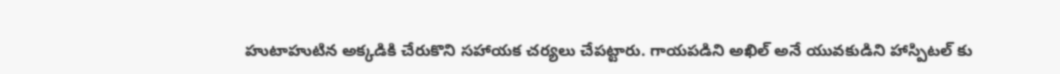హుటాహుటిన అక్క‌డికి చేరుకొని సహాయక చర్యలు చేపట్టారు. గాయపడిని అఖిల్‌ అనే యువకుడిని హాస్పిట‌ల్ కు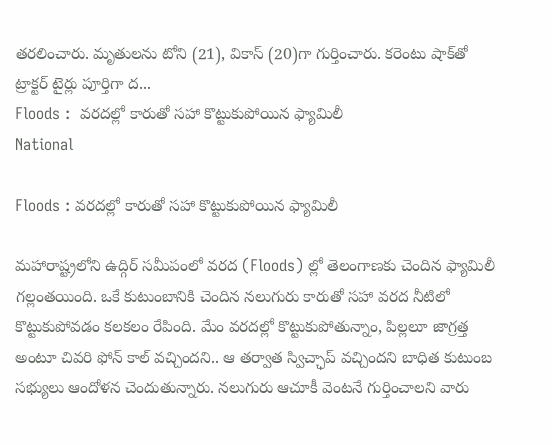తరలించారు. మృతులను టోని (21), వికాస్‌ (20)గా గుర్తించారు. కరెంటు షాక్‌తో ట్రాక్టర్‌ టైర్లు పూర్తిగా ద...
Floods :  వరదల్లో కారుతో సహా కొట్టుకుపోయిన ఫ్యామిలీ
National

Floods : వరదల్లో కారుతో సహా కొట్టుకుపోయిన ఫ్యామిలీ

మహారాష్ట్రలోని ఉద్గిర్ సమీపంలో వరద (Floods) ల్లో తెలంగాణకు చెందిన ఫ్యామిలీ గల్లంతయింది. ఒకే కుటుంబానికి చెందిన నలుగురు కారుతో సహా వరద నీటిలో కొట్టుకుపోవడం కలకలం రేపింది. మేం వరదల్లో కొట్టుకుపోతున్నాం, పిల్లలూ జాగ్రత్త అంటూ చివరి ఫోన్ కాల్ వచ్చిందని.. ఆ తర్వాత స్విచ్ఛాప్ వచ్చిందని బాధిత కుటుంబ సభ్యులు ఆందోళన చెందుతున్నారు. నలుగురు ఆచూకీ వెంటనే గుర్తించాలని వారు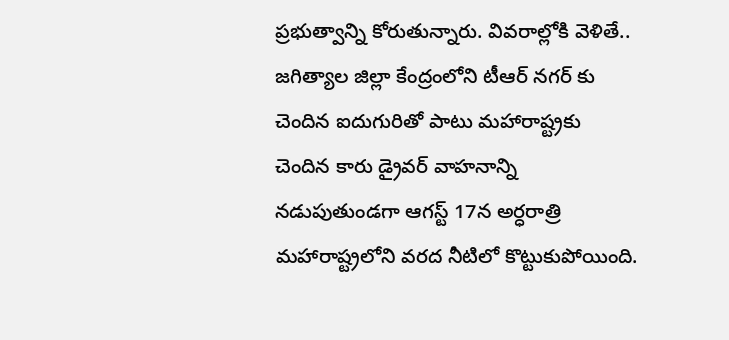ప్రభుత్వాన్ని కోరుతున్నారు. వివరాల్లోకి వెళితే.. జగిత్యాల జిల్లా కేంద్రంలోని టీఆర్ నగర్ కు చెందిన ఐదుగురితో పాటు మహారాష్ట్రకు చెందిన కారు డ్రైవర్ వాహనాన్ని నడుపుతుండగా ఆగస్ట్ 17న అర్ధరాత్రి మహారాష్ట్రలోని వరద నీటిలో కొట్టుకుపోయింది.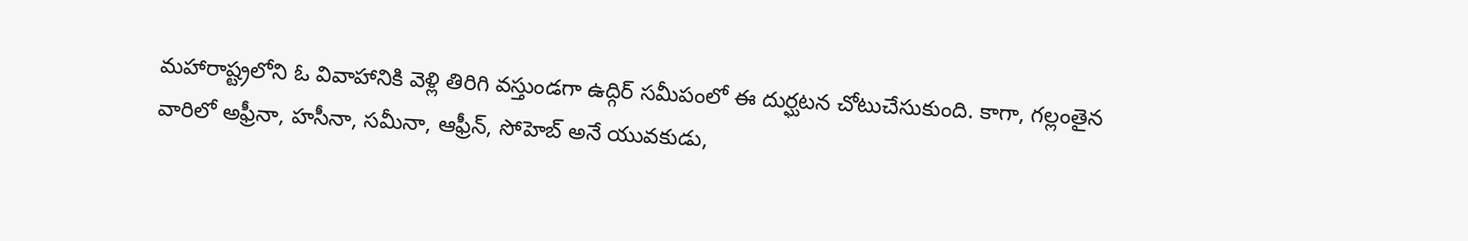మహారాష్ట్రలోని ఓ వివాహానికి వెళ్లి తిరిగి వస్తుండగా ఉద్గిర్ సమీపంలో ఈ దుర్ఘటన చోటుచేసుకుంది. కాగా, గల్లంతైన వారిలో అఫ్రీనా, హసీనా, సమీనా, ఆఫ్రీన్, సోహెబ్ అనే యువకుడు,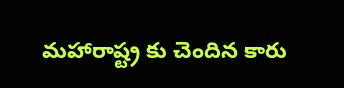మహారాష్ట్ర కు చెందిన కారు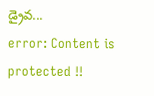డ్రైవ...
error: Content is protected !!